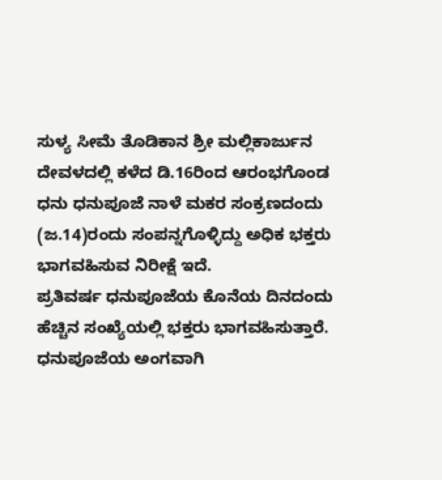ಸುಳ್ಯ ಸೀಮೆ ತೊಡಿಕಾನ ಶ್ರೀ ಮಲ್ಲಿಕಾರ್ಜುನ ದೇವಳದಲ್ಲಿ ಕಳೆದ ಡಿ.16ರಿಂದ ಆರಂಭಗೊಂಡ ಧನು ಧನುಪೂಜೆ ನಾಳೆ ಮಕರ ಸಂಕ್ರಣದಂದು (ಜ.14)ರಂದು ಸಂಪನ್ನಗೊಳ್ಳಿದ್ದು ಅಧಿಕ ಭಕ್ತರು ಭಾಗವಹಿಸುವ ನಿರೀಕ್ಷೆ ಇದೆ.
ಪ್ರತಿವರ್ಷ ಧನುಪೂಜೆಯ ಕೊನೆಯ ದಿನದಂದು ಹೆಚ್ಚಿನ ಸಂಖ್ಯೆಯಲ್ಲಿ ಭಕ್ತರು ಭಾಗವಹಿಸುತ್ತಾರೆ.
ಧನುಪೂಜೆಯ ಅಂಗವಾಗಿ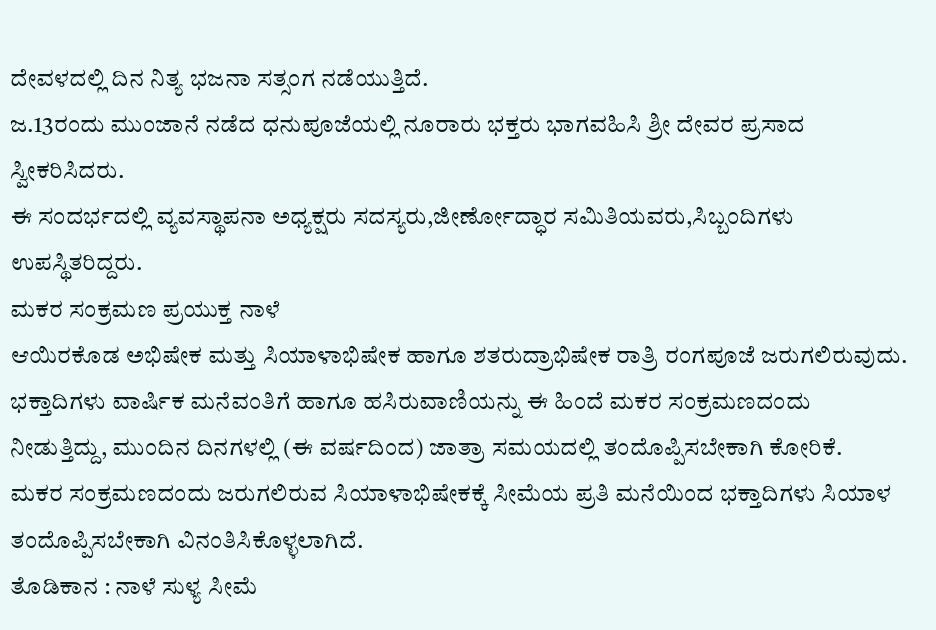ದೇವಳದಲ್ಲಿ ದಿನ ನಿತ್ಯ ಭಜನಾ ಸತ್ಸಂಗ ನಡೆಯುತ್ತಿದೆ.
ಜ.13ರಂದು ಮುಂಜಾನೆ ನಡೆದ ಧನುಪೂಜೆಯಲ್ಲಿ ನೂರಾರು ಭಕ್ತರು ಭಾಗವಹಿಸಿ ಶ್ರೀ ದೇವರ ಪ್ರಸಾದ ಸ್ವೀಕರಿಸಿದರು.
ಈ ಸಂದರ್ಭದಲ್ಲಿ ವ್ಯವಸ್ಥಾಪನಾ ಅಧ್ಯಕ್ಷರು ಸದಸ್ಯರು,ಜೀರ್ಣೋದ್ಧಾರ ಸಮಿತಿಯವರು,ಸಿಬ್ಬಂದಿಗಳು ಉಪಸ್ಥಿತರಿದ್ದರು.
ಮಕರ ಸಂಕ್ರಮಣ ಪ್ರಯುಕ್ತ ನಾಳೆ
ಆಯಿರಕೊಡ ಅಭಿಷೇಕ ಮತ್ತು ಸಿಯಾಳಾಭಿಷೇಕ ಹಾಗೂ ಶತರುದ್ರಾಭಿಷೇಕ ರಾತ್ರಿ ರಂಗಪೂಜೆ ಜರುಗಲಿರುವುದು. ಭಕ್ತಾದಿಗಳು ವಾರ್ಷಿಕ ಮನೆವಂತಿಗೆ ಹಾಗೂ ಹಸಿರುವಾಣಿಯನ್ನು ಈ ಹಿಂದೆ ಮಕರ ಸಂಕ್ರಮಣದಂದು ನೀಡುತ್ತಿದ್ದು, ಮುಂದಿನ ದಿನಗಳಲ್ಲಿ (ಈ ವರ್ಷದಿಂದ) ಜಾತ್ರಾ ಸಮಯದಲ್ಲಿ ತಂದೊಪ್ಪಿಸಬೇಕಾಗಿ ಕೋರಿಕೆ.
ಮಕರ ಸಂಕ್ರಮಣದಂದು ಜರುಗಲಿರುವ ಸಿಯಾಳಾಭಿಷೇಕಕ್ಕೆ ಸೀಮೆಯ ಪ್ರತಿ ಮನೆಯಿಂದ ಭಕ್ತಾದಿಗಳು ಸಿಯಾಳ ತಂದೊಪ್ಪಿಸಬೇಕಾಗಿ ವಿನಂತಿಸಿಕೊಳ್ಳಲಾಗಿದೆ.
ತೊಡಿಕಾನ : ನಾಳೆ ಸುಳ್ಯ ಸೀಮೆ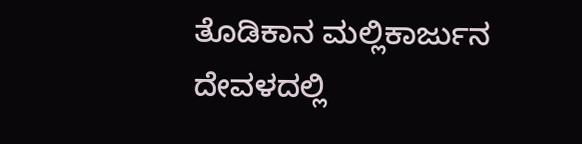ತೊಡಿಕಾನ ಮಲ್ಲಿಕಾರ್ಜುನ ದೇವಳದಲ್ಲಿ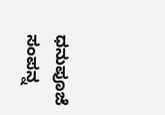ಧನುಪೂಜೆ ಸಂಪನ್ನ